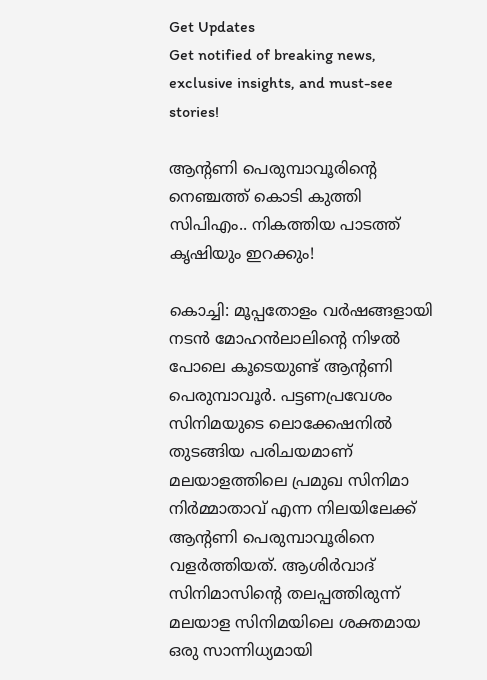Get Updates
Get notified of breaking news, exclusive insights, and must-see stories!

ആന്റണി പെരുമ്പാവൂരിന്റെ നെഞ്ചത്ത് കൊടി കുത്തി സിപിഎം.. നികത്തിയ പാടത്ത് കൃഷിയും ഇറക്കും!

കൊച്ചി: മൂപ്പതോളം വര്‍ഷങ്ങളായി നടന്‍ മോഹന്‍ലാലിന്റെ നിഴല്‍ പോലെ കൂടെയുണ്ട് ആന്റണി പെരുമ്പാവൂര്‍. പട്ടണപ്രവേശം സിനിമയുടെ ലൊക്കേഷനില്‍ തുടങ്ങിയ പരിചയമാണ് മലയാളത്തിലെ പ്രമുഖ സിനിമാ നിര്‍മ്മാതാവ് എന്ന നിലയിലേക്ക് ആന്റണി പെരുമ്പാവൂരിനെ വളര്‍ത്തിയത്. ആശിര്‍വാദ് സിനിമാസിന്റെ തലപ്പത്തിരുന്ന് മലയാള സിനിമയിലെ ശക്തമായ ഒരു സാന്നിധ്യമായി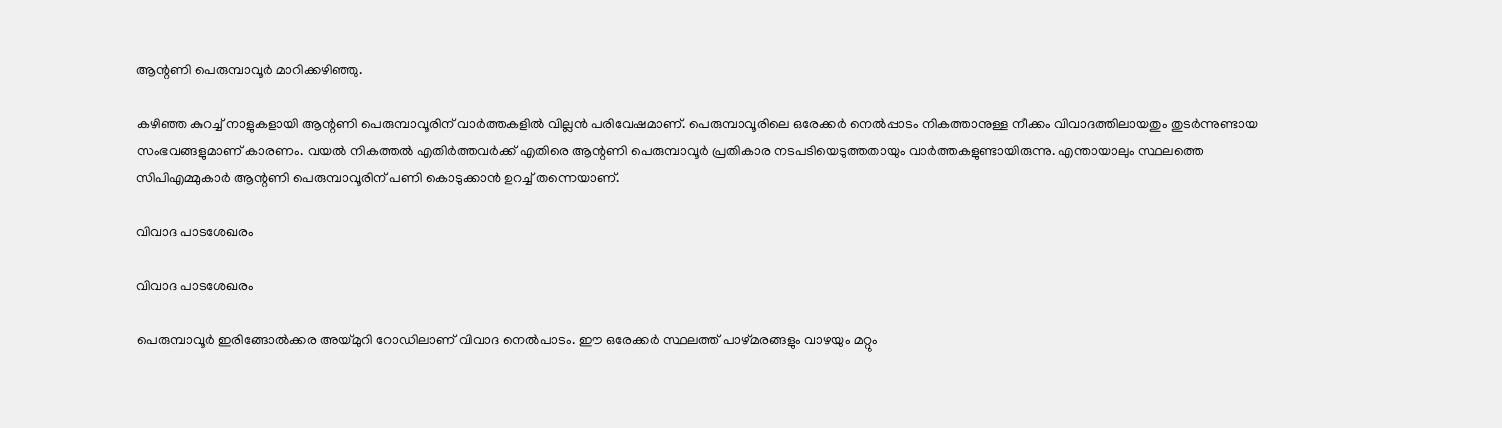ആന്റണി പെരുമ്പാവൂര്‍ മാറിക്കഴിഞ്ഞു.

കഴിഞ്ഞ കുറച്ച് നാളുകളായി ആന്റണി പെരുമ്പാവൂരിന് വാര്‍ത്തകളില്‍ വില്ലന്‍ പരിവേഷമാണ്. പെരുമ്പാവൂരിലെ ഒരേക്കര്‍ നെല്‍പ്പാടം നികത്താനുള്ള നീക്കം വിവാദത്തിലായതും തുടര്‍ന്നുണ്ടായ സംഭവങ്ങളുമാണ് കാരണം. വയല്‍ നികത്തല്‍ എതിര്‍ത്തവര്‍ക്ക് എതിരെ ആന്റണി പെരുമ്പാവൂര്‍ പ്രതികാര നടപടിയെടുത്തതായും വാര്‍ത്തകളുണ്ടായിരുന്നു. എന്തായാലും സ്ഥലത്തെ സിപിഎമ്മുകാര്‍ ആന്റണി പെരുമ്പാവൂരിന് പണി കൊടുക്കാന്‍ ഉറച്ച് തന്നെയാണ്.

വിവാദ പാടശേഖരം

വിവാദ പാടശേഖരം

പെരുമ്പാവൂര്‍ ഇരിങ്ങോല്‍ക്കര അയ്മുറി റോഡിലാണ് വിവാദ നെല്‍പാടം. ഈ ഒരേക്കര്‍ സ്ഥലത്ത് പാഴ്മരങ്ങളും വാഴയും മറ്റും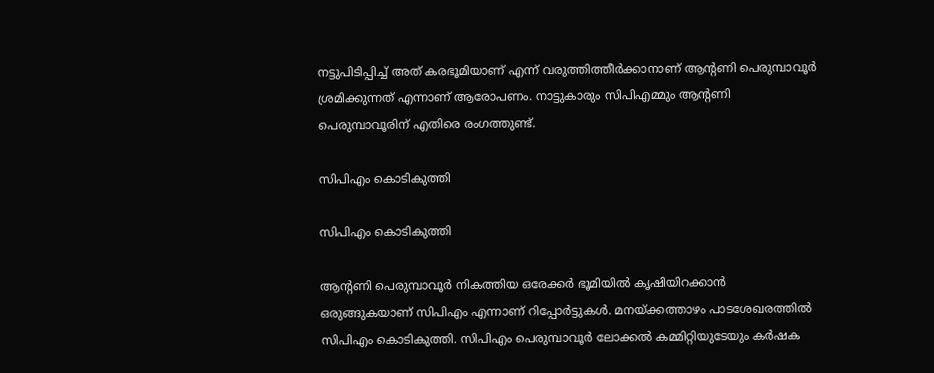നട്ടുപിടിപ്പിച്ച് അത് കരഭൂമിയാണ് എന്ന് വരുത്തിത്തീര്‍ക്കാനാണ് ആന്റണി പെരുമ്പാവൂര്‍ ശ്രമിക്കുന്നത് എന്നാണ് ആരോപണം. നാട്ടുകാരും സിപിഎമ്മും ആന്റണി പെരുമ്പാവൂരിന് എതിരെ രംഗത്തുണ്ട്.

സിപിഎം കൊടികുത്തി

സിപിഎം കൊടികുത്തി

ആന്റണി പെരുമ്പാവൂര്‍ നികത്തിയ ഒരേക്കര്‍ ഭൂമിയില്‍ കൃഷിയിറക്കാന്‍ ഒരുങ്ങുകയാണ് സിപിഎം എന്നാണ് റിപ്പോര്‍ട്ടുകള്‍. മനയ്ക്കത്താഴം പാടശേഖരത്തില്‍ സിപിഎം കൊടികുത്തി. സിപിഎം പെരുമ്പാവൂര്‍ ലോക്കല്‍ കമ്മിറ്റിയുടേയും കര്‍ഷക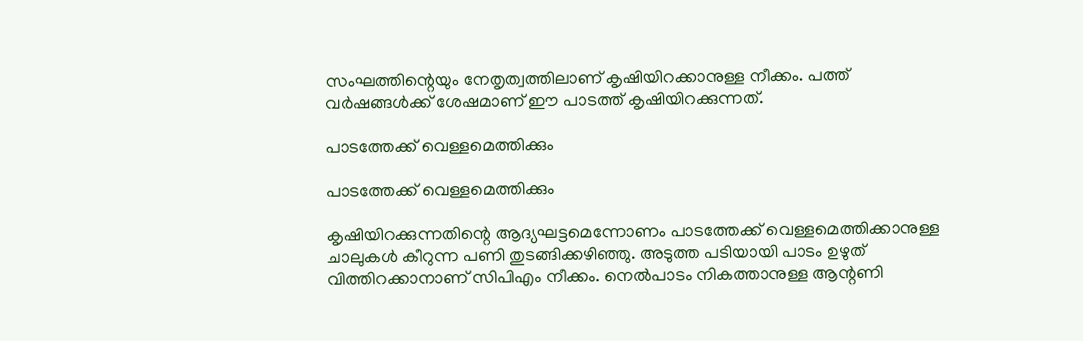സംഘത്തിന്റെയും നേതൃത്വത്തിലാണ് കൃഷിയിറക്കാനുള്ള നീക്കം. പത്ത് വര്‍ഷങ്ങള്‍ക്ക് ശേഷമാണ് ഈ പാടത്ത് കൃഷിയിറക്കുന്നത്.

പാടത്തേക്ക് വെള്ളമെത്തിക്കും

പാടത്തേക്ക് വെള്ളമെത്തിക്കും

കൃഷിയിറക്കുന്നതിന്റെ ആദ്യഘട്ടമെന്നോണം പാടത്തേക്ക് വെള്ളമെത്തിക്കാനുള്ള ചാലുകള്‍ കീറുന്ന പണി തുടങ്ങിക്കഴിഞ്ഞു. അടുത്ത പടിയായി പാടം ഉഴുത് വിത്തിറക്കാനാണ് സിപിഎം നീക്കം. നെല്‍പാടം നികത്താനുള്ള ആന്റണി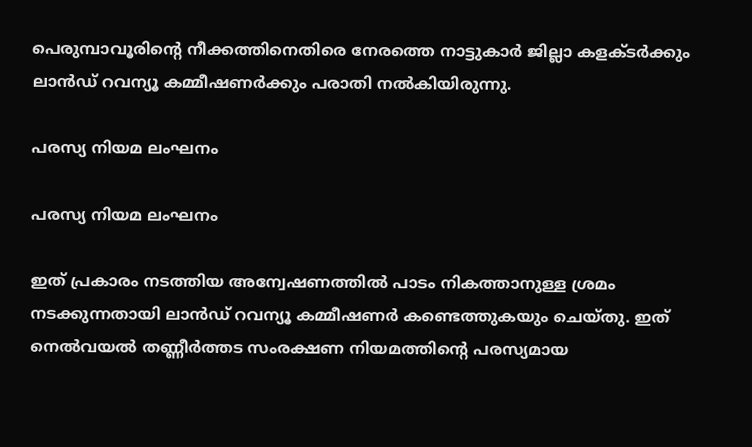പെരുമ്പാവൂരിന്റെ നീക്കത്തിനെതിരെ നേരത്തെ നാട്ടുകാര്‍ ജില്ലാ കളക്ടര്‍ക്കും ലാന്‍ഡ് റവന്യൂ കമ്മീഷണര്‍ക്കും പരാതി നല്‍കിയിരുന്നു.

പരസ്യ നിയമ ലംഘനം

പരസ്യ നിയമ ലംഘനം

ഇത് പ്രകാരം നടത്തിയ അന്വേഷണത്തില്‍ പാടം നികത്താനുള്ള ശ്രമം നടക്കുന്നതായി ലാന്‍ഡ് റവന്യൂ കമ്മീഷണര്‍ കണ്ടെത്തുകയും ചെയ്തു. ഇത് നെല്‍വയല്‍ തണ്ണീര്‍ത്തട സംരക്ഷണ നിയമത്തിന്റെ പരസ്യമായ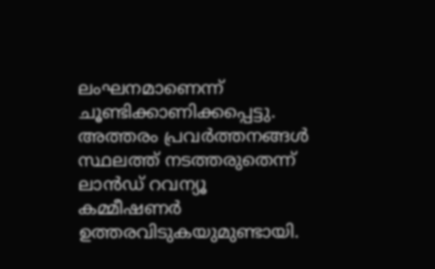ലംഘനമാണെന്ന് ചൂണ്ടിക്കാണിക്കപ്പെട്ടു. അത്തരം പ്രവര്‍ത്തനങ്ങള്‍ സ്ഥലത്ത് നടത്തരുതെന്ന് ലാന്‍ഡ് റവന്യൂ കമ്മീഷണര്‍ ഉത്തരവിടുകയുമുണ്ടായി.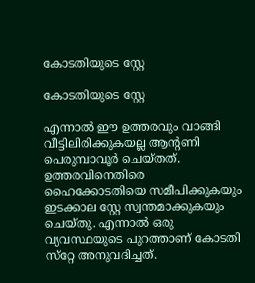കോടതിയുടെ സ്റ്റേ

കോടതിയുടെ സ്റ്റേ

എന്നാല്‍ ഈ ഉത്തരവും വാങ്ങി വീട്ടിലിരിക്കുകയല്ല ആന്റണി പെരുമ്പാവൂര്‍ ചെയ്തത്. ഉത്തരവിനെതിരെ ഹൈക്കോടതിയെ സമീപിക്കുകയും ഇടക്കാല സ്റ്റേ സ്വന്തമാക്കുകയും ചെയ്തു. എന്നാല്‍ ഒരു വ്യവസ്ഥയുടെ പുറത്താണ് കോടതി സ്‌റ്റേ അനുവദിച്ചത്.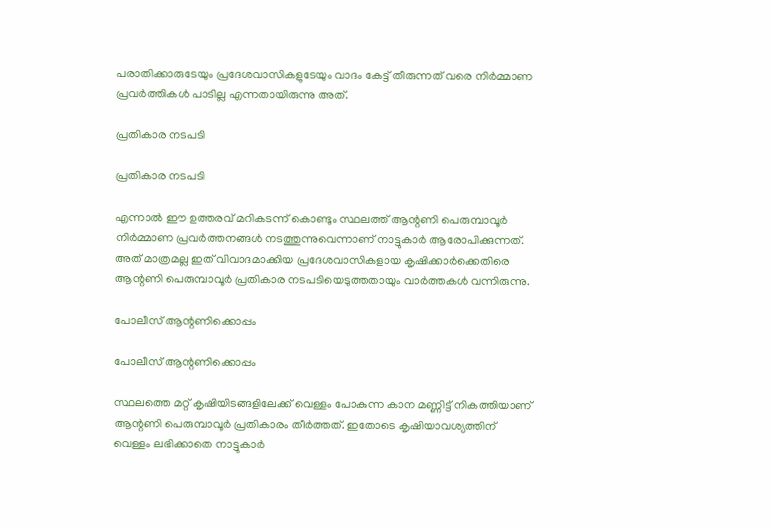പരാതിക്കാരുടേയും പ്രദേശവാസികളുടേയും വാദം കേട്ട് തീരുന്നത് വരെ നിര്‍മ്മാണ പ്രവര്‍ത്തികള്‍ പാടില്ല എന്നതായിരുന്നു അത്.

പ്രതികാര നടപടി

പ്രതികാര നടപടി

എന്നാല്‍ ഈ ഉത്തരവ് മറികടന്ന് കൊണ്ടും സ്ഥലത്ത് ആന്റണി പെരുമ്പാവൂര്‍ നിര്‍മ്മാണ പ്രവര്‍ത്തനങ്ങള്‍ നടത്തുന്നുവെന്നാണ് നാട്ടുകാര്‍ ആരോപിക്കുന്നത്. അത് മാത്രമല്ല ഇത് വിവാദമാക്കിയ പ്രദേശവാസികളായ കൃഷിക്കാര്‍ക്കെതിരെ ആന്റണി പെരുമ്പാവൂര്‍ പ്രതികാര നടപടിയെടുത്തതായും വാര്‍ത്തകള്‍ വന്നിരുന്നു.

പോലീസ് ആന്റണിക്കൊപ്പം

പോലീസ് ആന്റണിക്കൊപ്പം

സ്ഥലത്തെ മറ്റ് കൃഷിയിടങ്ങളിലേക്ക് വെള്ളം പോകുന്ന കാന മണ്ണിട്ട് നികത്തിയാണ് ആന്റണി പെരുമ്പാവൂര്‍ പ്രതികാരം തീര്‍ത്തത്. ഇതോടെ കൃഷിയാവശ്യത്തിന് വെള്ളം ലഭിക്കാതെ നാട്ടുകാര്‍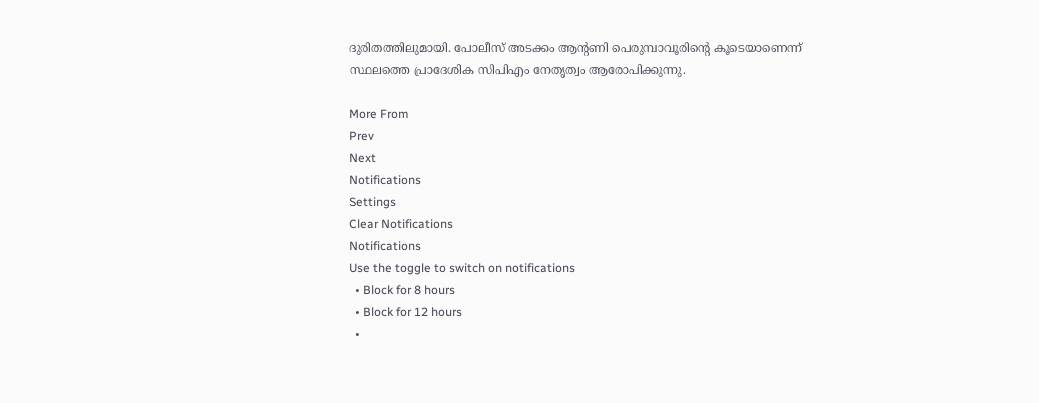ദുരിതത്തിലുമായി. പോലീസ് അടക്കം ആന്റണി പെരുമ്പാവൂരിന്റെ കൂടെയാണെന്ന് സ്ഥലത്തെ പ്രാദേശിക സിപിഎം നേതൃത്വം ആരോപിക്കുന്നു.

More From
Prev
Next
Notifications
Settings
Clear Notifications
Notifications
Use the toggle to switch on notifications
  • Block for 8 hours
  • Block for 12 hours
  •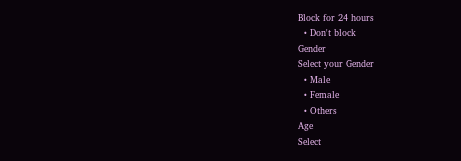Block for 24 hours
  • Don't block
Gender
Select your Gender
  • Male
  • Female
  • Others
Age
Select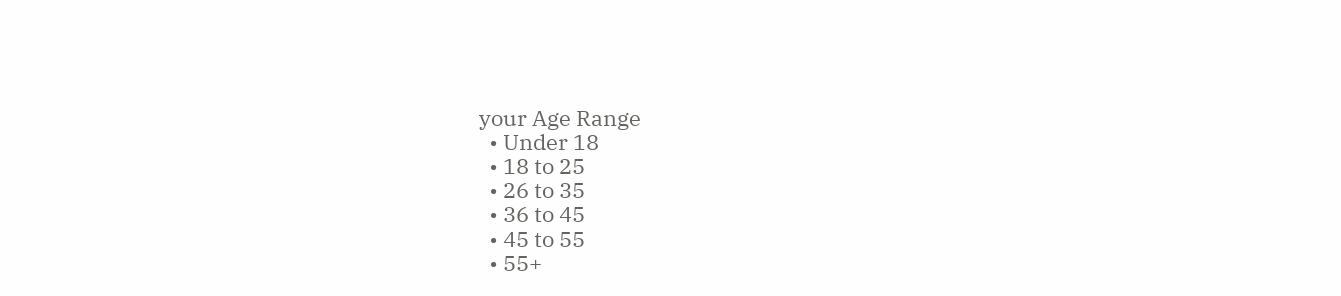your Age Range
  • Under 18
  • 18 to 25
  • 26 to 35
  • 36 to 45
  • 45 to 55
  • 55+